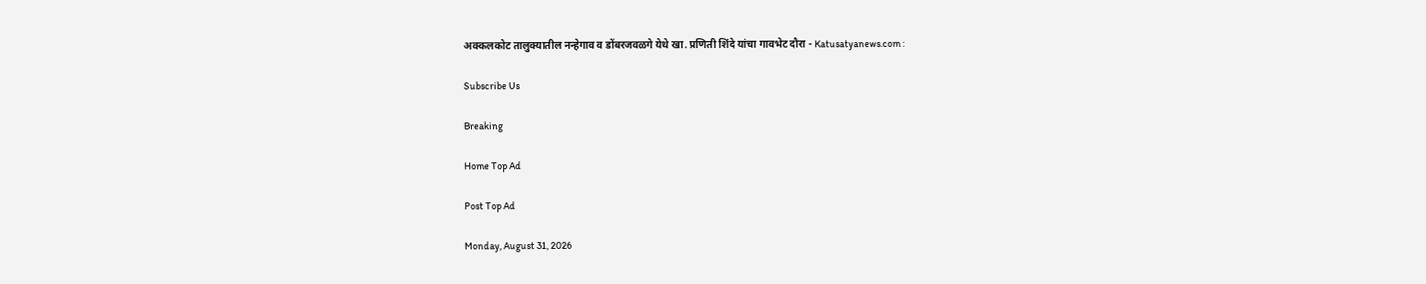अक्कलकोट तालुक्यातील नन्हेगाव व डोंबरजवळगे येथे खा. प्रणिती शिंदे यांचा गावभेट दौरा - Katusatyanews.com :

Subscribe Us

Breaking

Home Top Ad

Post Top Ad

Monday, August 31, 2026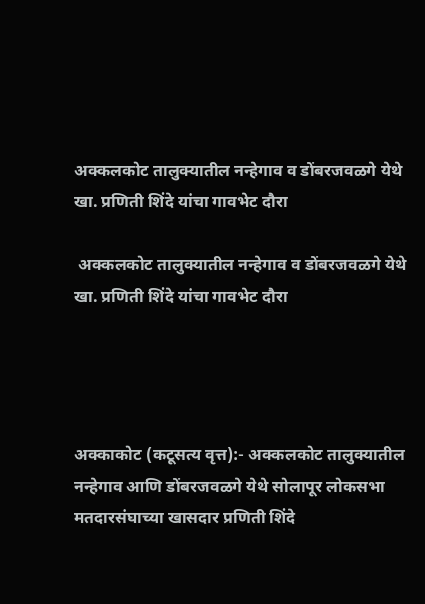अक्कलकोट तालुक्यातील नन्हेगाव व डोंबरजवळगे येथे खा. प्रणिती शिंदे यांचा गावभेट दौरा

 अक्कलकोट तालुक्यातील नन्हेगाव व डोंबरजवळगे येथे खा. प्रणिती शिंदे यांचा गावभेट दौरा




अक्काकोट (कटूसत्य वृत्त):- अक्कलकोट तालुक्यातील नन्हेगाव आणि डोंबरजवळगे येथे सोलापूर लोकसभा मतदारसंघाच्या खासदार प्रणिती शिंदे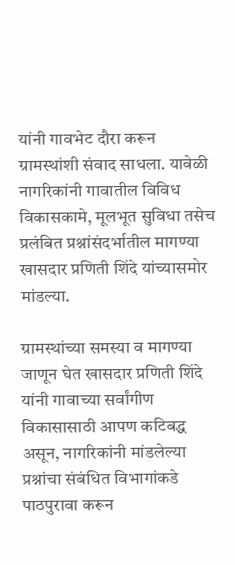यांनी गावभेट दौरा करून ग्रामस्थांशी संवाद साधला. यावेळी नागरिकांनी गावातील विविध विकासकामे, मूलभूत सुविधा तसेच प्रलंबित प्रश्नांसंदर्भातील मागण्या खासदार प्रणिती शिंदे यांच्यासमोर मांडल्या.

ग्रामस्थांच्या समस्या व मागण्या जाणून घेत खासदार प्रणिती शिंदे यांनी गावाच्या सर्वांगीण विकासासाठी आपण कटिबद्ध असून, नागरिकांनी मांडलेल्या प्रश्नांचा संबंधित विभागांकडे पाठपुरावा करून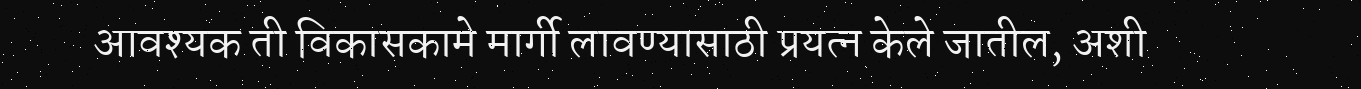आवश्यक ती विकासकामे मार्गी लावण्यासाठी प्रयत्न केले जातील, अशी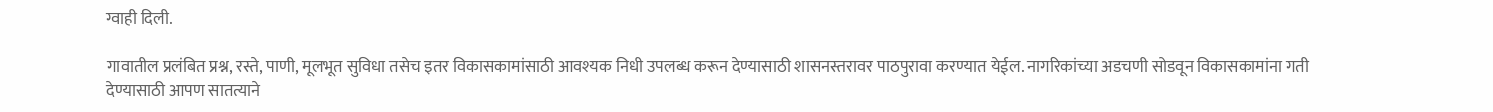ग्वाही दिली.

गावातील प्रलंबित प्रश्न, रस्ते, पाणी, मूलभूत सुविधा तसेच इतर विकासकामांसाठी आवश्यक निधी उपलब्ध करून देण्यासाठी शासनस्तरावर पाठपुरावा करण्यात येईल. नागरिकांच्या अडचणी सोडवून विकासकामांना गती देण्यासाठी आपण सातत्याने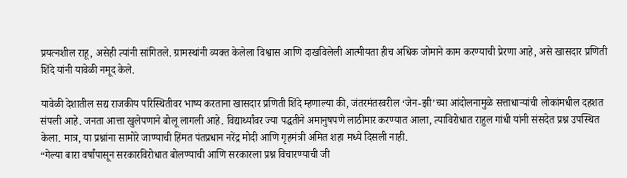प्रयत्नशील राहू, असेही त्यांनी सांगितले. ग्रामस्थांनी व्यक्त केलेला विश्वास आणि दाखविलेली आत्मीयता हीच अधिक जोमाने काम करण्याची प्रेरणा आहे, असे खासदार प्रणिती शिंदे यांनी यावेळी नमूद केले.

यावेळी देशातील सद्य राजकीय परिस्थितीवर भाष्य करताना खासदार प्रणिती शिंदे म्हणाल्या की, जंतरमंतरवरील ‘जेन-झी’च्या आंदोलनामुळे सत्ताधाऱ्यांची लोकांमधील दहशत संपली आहे. जनता आत्ता खुलेपणाने बोलू लागली आहे. विद्यार्थ्यांवर ज्या पद्धतीने अमानुषपणे लाठीमार करण्यात आला, त्याविरोधात राहुल गांधी यांनी संसदेत प्रश्न उपस्थित केला. मात्र, या प्रश्नांना सामोरे जाण्याची हिंमत पंतप्रधान नरेंद्र मोदी आणि गृहमंत्री अमित शहा मध्ये दिसली नाही.
“गेल्या बारा वर्षांपासून सरकारविरोधात बोलण्याची आणि सरकारला प्रश्न विचारण्याची जी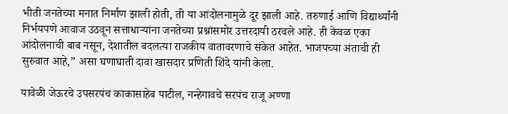भीती जनतेच्या मनात निर्माण झाली होती, ती या आंदोलनामुळे दूर झाली आहे. तरुणाई आणि विद्यार्थ्यांनी निर्भयपणे आवाज उठवून सत्ताधाऱ्यांना जनतेच्या प्रश्नांसमोर उत्तरदायी ठरवले आहे. ही केवळ एका आंदोलनाची बाब नसून, देशातील बदलत्या राजकीय वातावरणाचे संकेत आहेत. भाजपच्या अंताची ही सुरुवात आहे,” असा घणाघाती दावा खासदार प्रणिती शिंदे यांनी केला.

यावेळी जेऊरचे उपसरपंच काकासाहेब पाटील, नन्हेगावचे सरपंच राजू अण्णा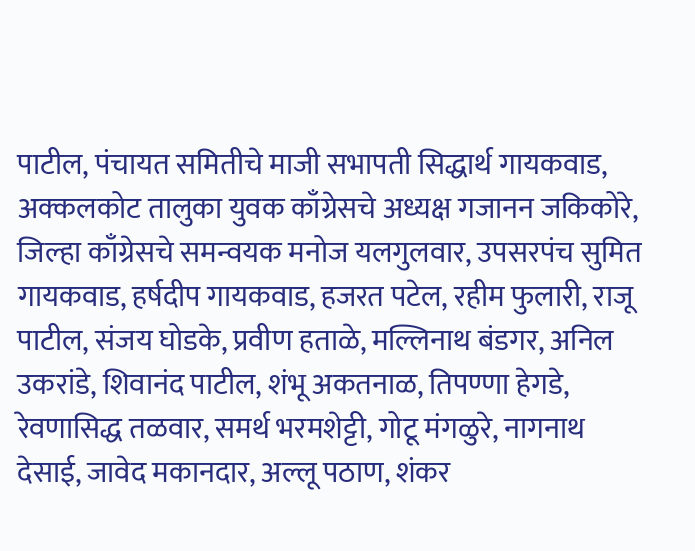पाटील, पंचायत समितीचे माजी सभापती सिद्धार्थ गायकवाड, अक्कलकोट तालुका युवक काँग्रेसचे अध्यक्ष गजानन जकिकोरे, जिल्हा काँग्रेसचे समन्वयक मनोज यलगुलवार, उपसरपंच सुमित गायकवाड, हर्षदीप गायकवाड, हजरत पटेल, रहीम फुलारी, राजू पाटील, संजय घोडके, प्रवीण हताळे, मल्लिनाथ बंडगर, अनिल उकरांडे, शिवानंद पाटील, शंभू अकतनाळ, तिपण्णा हेगडे, रेवणासिद्ध तळवार, समर्थ भरमशेट्टी, गोटू मंगळुरे, नागनाथ देसाई, जावेद मकानदार, अल्लू पठाण, शंकर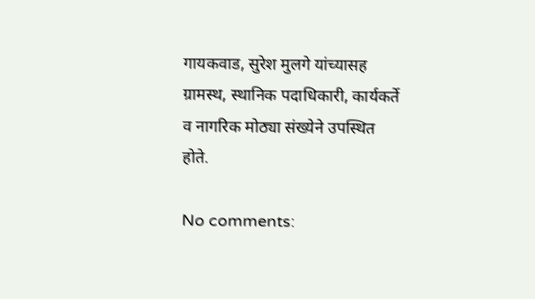गायकवाड, सुरेश मुलगे यांच्यासह ग्रामस्थ, स्थानिक पदाधिकारी, कार्यकर्ते व नागरिक मोठ्या संख्येने उपस्थित होते.

No comments: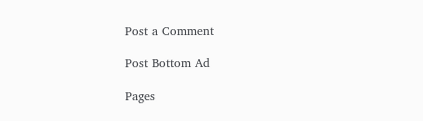Post a Comment

Post Bottom Ad

Pages